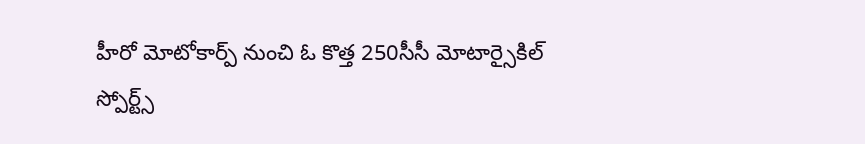హీరో మోటోకార్ప్ నుంచి ఓ కొత్త 250సీసీ మోటార్సైకిల్
స్పోర్ట్స్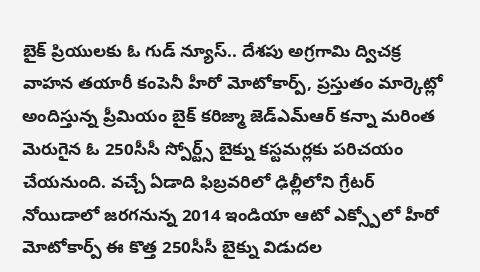బైక్ ప్రియులకు ఓ గుడ్ న్యూస్.. దేశపు అగ్రగామి ద్విచక్ర వాహన తయారీ కంపెనీ హీరో మోటోకార్ప్, ప్రస్తుతం మార్కెట్లో అందిస్తున్న ప్రీమియం బైక్ కరిజ్మా జెడ్ఎమ్ఆర్ కన్నా మరింత మెరుగైన ఓ 250సీసీ స్పోర్ట్స్ బైక్ను కస్టమర్లకు పరిచయం చేయనుంది. వచ్చే ఏడాది ఫిబ్రవరిలో ఢిల్లీలోని గ్రేటర్ నోయిడాలో జరగనున్న 2014 ఇండియా ఆటో ఎక్స్పోలో హీరో మోటోకార్ప్ ఈ కొత్త 250సీసీ బైక్ను విడుదల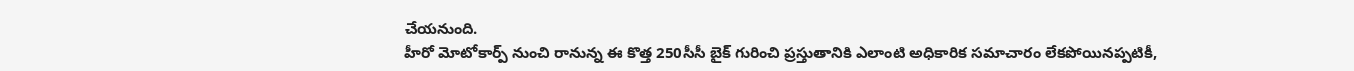చేయనుంది.
హీరో మోటోకార్ప్ నుంచి రానున్న ఈ కొత్త 250సీసీ బైక్ గురించి ప్రస్తుతానికి ఎలాంటి అధికారిక సమాచారం లేకపోయినప్పటికీ,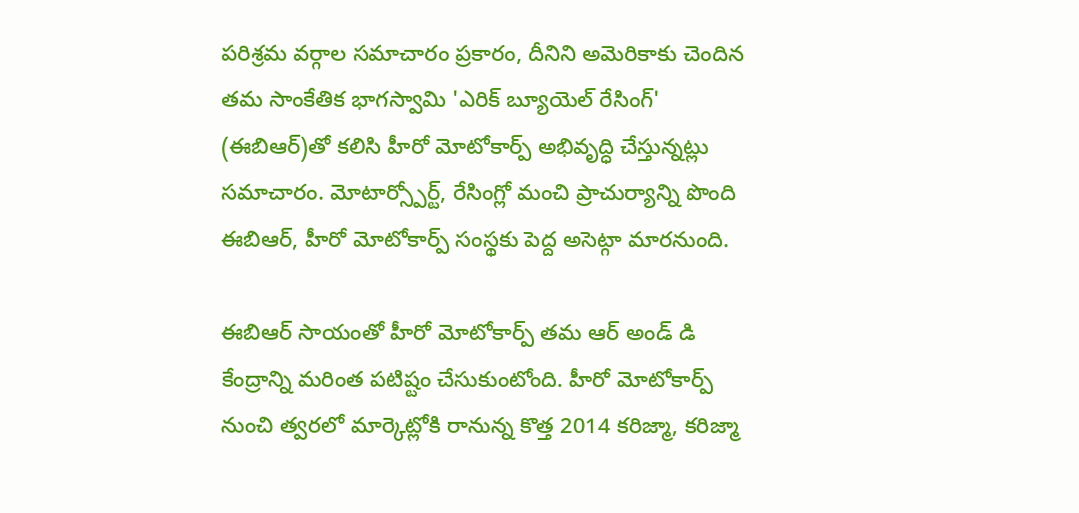పరిశ్రమ వర్గాల సమాచారం ప్రకారం, దీనిని అమెరికాకు చెందిన తమ సాంకేతిక భాగస్వామి 'ఎరిక్ బ్యూయెల్ రేసింగ్' (ఈబిఆర్)తో కలిసి హీరో మోటోకార్ప్ అభివృద్ధి చేస్తున్నట్లు సమాచారం. మోటార్స్పోర్ట్, రేసింగ్లో మంచి ప్రాచుర్యాన్ని పొంది ఈబిఆర్, హీరో మోటోకార్ప్ సంస్థకు పెద్ద అసెట్గా మారనుంది.

ఈబిఆర్ సాయంతో హీరో మోటోకార్ప్ తమ ఆర్ అండ్ డి కేంద్రాన్ని మరింత పటిష్టం చేసుకుంటోంది. హీరో మోటోకార్ప్ నుంచి త్వరలో మార్కెట్లోకి రానున్న కొత్త 2014 కరిజ్మా, కరిజ్మా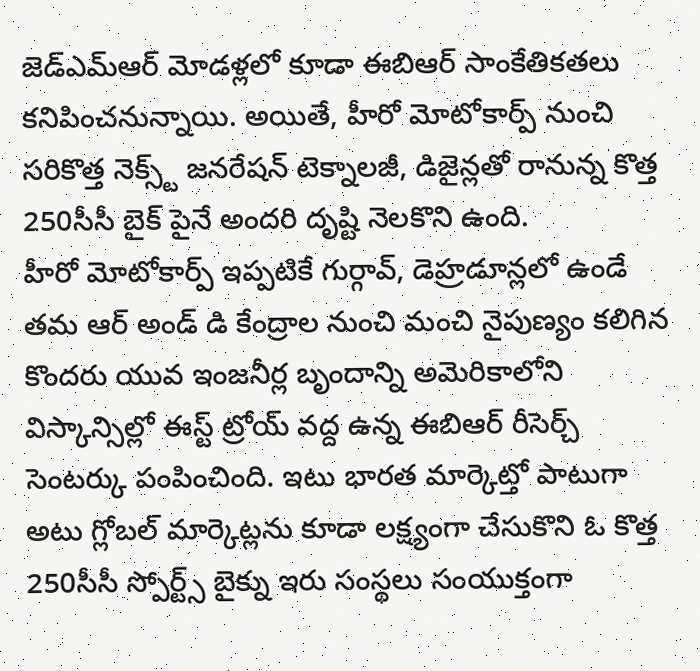జెడ్ఎమ్ఆర్ మోడళ్లలో కూడా ఈబిఆర్ సాంకేతికతలు కనిపించనున్నాయి. అయితే, హీరో మోటోకార్ప్ నుంచి సరికొత్త నెక్స్ట్ జనరేషన్ టెక్నాలజీ, డిజైన్లతో రానున్న కొత్త 250సీసీ బైక్ పైనే అందరి దృష్టి నెలకొని ఉంది.
హీరో మోటోకార్ప్ ఇప్పటికే గుర్గావ్, డెహ్రడూన్లలో ఉండే తమ ఆర్ అండ్ డి కేంద్రాల నుంచి మంచి నైపుణ్యం కలిగిన కొందరు యువ ఇంజనీర్ల బృందాన్ని అమెరికాలోని విస్కాన్సిల్లో ఈస్ట్ ట్రోయ్ వద్ద ఉన్న ఈబిఆర్ రీసెర్చ్ సెంటర్కు పంపించింది. ఇటు భారత మార్కెట్తో పాటుగా అటు గ్లోబల్ మార్కెట్లను కూడా లక్ష్యంగా చేసుకొని ఓ కొత్త 250సీసీ స్పోర్ట్స్ బైక్ను ఇరు సంస్థలు సంయుక్తంగా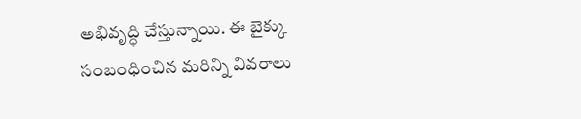అభివృద్ధి చేస్తున్నాయి. ఈ బైక్కు సంబంధించిన మరిన్ని వివరాలు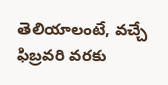తెలియాలంటే, వచ్చే ఫిబ్రవరి వరకు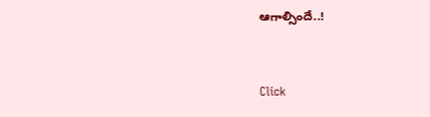ఆగాల్సిందే..!


Click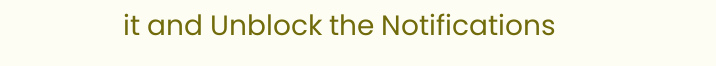it and Unblock the Notifications